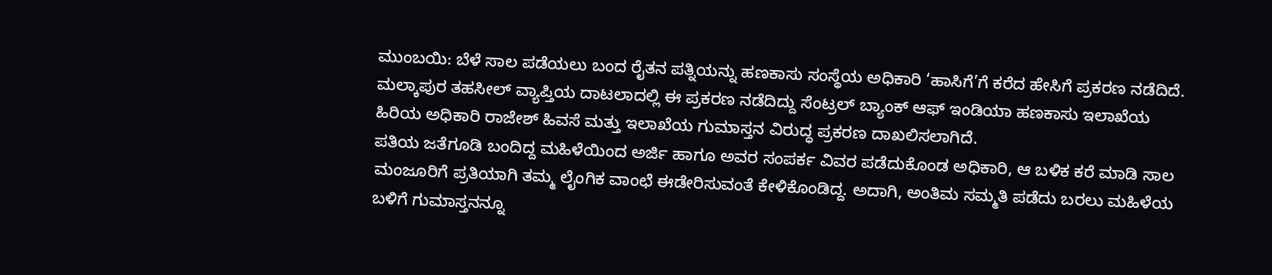ಮುಂಬಯಿ: ಬೆಳೆ ಸಾಲ ಪಡೆಯಲು ಬಂದ ರೈತನ ಪತ್ನಿಯನ್ನು ಹಣಕಾಸು ಸಂಸ್ಥೆಯ ಅಧಿಕಾರಿ ‘ಹಾಸಿಗೆ’ಗೆ ಕರೆದ ಹೇಸಿಗೆ ಪ್ರಕರಣ ನಡೆದಿದೆ.
ಮಲ್ಕಾಪುರ ತಹಸೀಲ್ ವ್ಯಾಪ್ತಿಯ ದಾಟಲಾದಲ್ಲಿ ಈ ಪ್ರಕರಣ ನಡೆದಿದ್ದು ಸೆಂಟ್ರಲ್ ಬ್ಯಾಂಕ್ ಆಫ್ ಇಂಡಿಯಾ ಹಣಕಾಸು ಇಲಾಖೆಯ ಹಿರಿಯ ಅಧಿಕಾರಿ ರಾಜೇಶ್ ಹಿವಸೆ ಮತ್ತು ಇಲಾಖೆಯ ಗುಮಾಸ್ತನ ವಿರುದ್ಧ ಪ್ರಕರಣ ದಾಖಲಿಸಲಾಗಿದೆ.
ಪತಿಯ ಜತೆಗೂಡಿ ಬಂದಿದ್ದ ಮಹಿಳೆಯಿಂದ ಅರ್ಜಿ ಹಾಗೂ ಅವರ ಸಂಪರ್ಕ ವಿವರ ಪಡೆದುಕೊಂಡ ಅಧಿಕಾರಿ, ಆ ಬಳಿಕ ಕರೆ ಮಾಡಿ ಸಾಲ ಮಂಜೂರಿಗೆ ಪ್ರತಿಯಾಗಿ ತಮ್ಮ ಲೈಂಗಿಕ ವಾಂಛೆ ಈಡೇರಿಸುವಂತೆ ಕೇಳಿಕೊಂಡಿದ್ದ. ಅದಾಗಿ, ಅಂತಿಮ ಸಮ್ಮತಿ ಪಡೆದು ಬರಲು ಮಹಿಳೆಯ ಬಳಿಗೆ ಗುಮಾಸ್ತನನ್ನೂ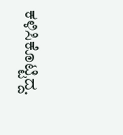ಕಳಿಸಿಕೊಟ್ಟಿದ್ದ.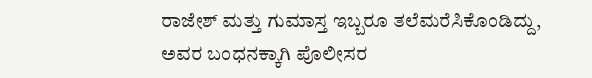ರಾಜೇಶ್ ಮತ್ತು ಗುಮಾಸ್ತ ಇಬ್ಬರೂ ತಲೆಮರೆಸಿಕೊಂಡಿದ್ದು, ಅವರ ಬಂಧನಕ್ಕಾಗಿ ಪೊಲೀಸರ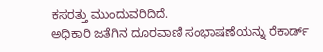ಕಸರತ್ತು ಮುಂದುವರಿದಿದೆ.
ಅಧಿಕಾರಿ ಜತೆಗಿನ ದೂರವಾಣಿ ಸಂಭಾಷಣೆಯನ್ನು ರೆಕಾರ್ಡ್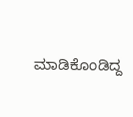ಮಾಡಿಕೊಂಡಿದ್ದ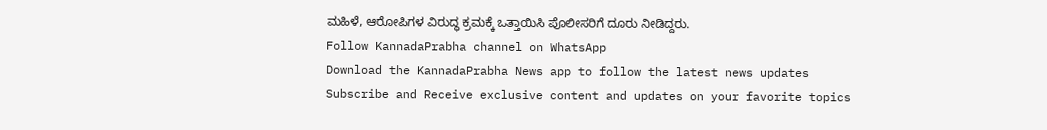ಮಹಿಳೆ, ಆರೋಪಿಗಳ ವಿರುದ್ಧ ಕ್ರಮಕ್ಕೆ ಒತ್ತಾಯಿಸಿ ಪೊಲೀಸರಿಗೆ ದೂರು ನೀಡಿದ್ದರು.
Follow KannadaPrabha channel on WhatsApp
Download the KannadaPrabha News app to follow the latest news updates
Subscribe and Receive exclusive content and updates on your favorite topics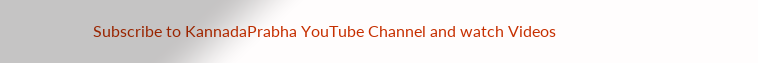Subscribe to KannadaPrabha YouTube Channel and watch Videos